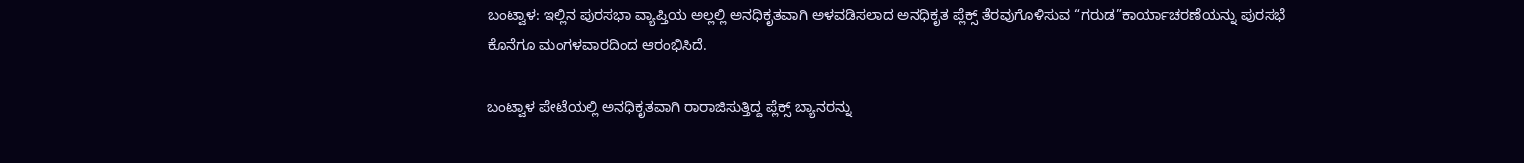ಬಂಟ್ವಾಳ: ಇಲ್ಲಿನ ಪುರಸಭಾ ವ್ಯಾಪ್ತಿಯ ಅಲ್ಲಲ್ಲಿ ಅನಧಿಕೃತವಾಗಿ ಅಳವಡಿಸಲಾದ ಅನಧಿಕೃತ ಪ್ಲೆಕ್ಸ್ ತೆರವುಗೊಳಿಸುವ “ಗರುಡ”ಕಾರ್ಯಾಚರಣೆಯನ್ನು ಪುರಸಭೆ ಕೊನೆಗೂ ಮಂಗಳವಾರದಿಂದ ಆರಂಭಿಸಿದೆ.

ಬಂಟ್ವಾಳ ಪೇಟೆಯಲ್ಲಿ ಅನಧಿಕೃತವಾಗಿ ರಾರಾಜಿಸುತ್ತಿದ್ದ ಪ್ಲೆಕ್ಸ್ ಬ್ಯಾನರನ್ನು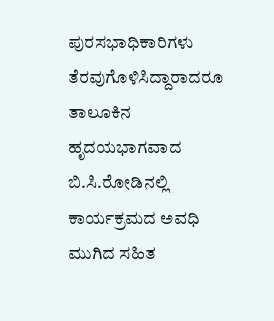ಪುರಸಭಾಧಿಕಾರಿಗಳು ತೆರವುಗೊಳಿಸಿದ್ದಾರಾದರೂ ತಾಲೂಕಿನ ಹೃದಯಭಾಗವಾದ ಬಿ.ಸಿ.ರೋಡಿನಲ್ಲಿ ಕಾರ್ಯಕ್ರಮದ ಅವಧಿ ಮುಗಿದ ಸಹಿತ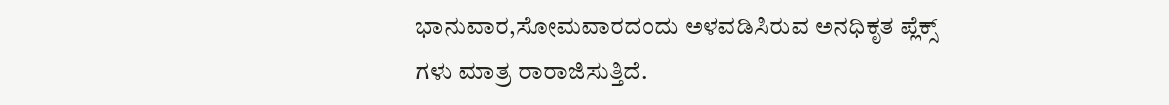ಭಾನುವಾರ,ಸೋಮವಾರದಂದು ಅಳವಡಿಸಿರುವ ಅನಧಿಕೃತ ಪ್ಲೆಕ್ಸ್ ಗಳು ಮಾತ್ರ ರಾರಾಜಿಸುತ್ತಿದೆ.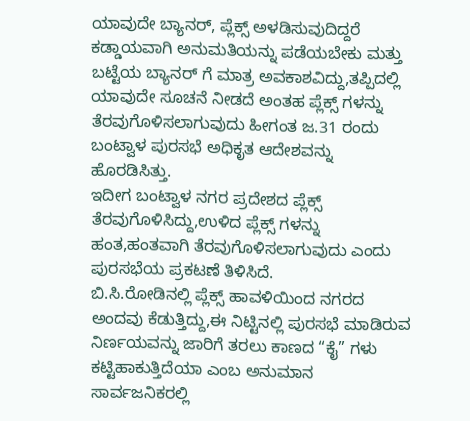ಯಾವುದೇ ಬ್ಯಾನರ್, ಪ್ಲೆಕ್ಸ್ ಅಳಡಿಸುವುದಿದ್ದರೆ ಕಡ್ಡಾಯವಾಗಿ ಅನುಮತಿಯನ್ನು ಪಡೆಯಬೇಕು ಮತ್ತು ಬಟ್ಟೆಯ ಬ್ಯಾನರ್ ಗೆ ಮಾತ್ರ ಅವಕಾಶವಿದ್ದು,ತಪ್ಪಿದಲ್ಲಿ ಯಾವುದೇ ಸೂಚನೆ ನೀಡದೆ ಅಂತಹ ಪ್ಲೆಕ್ಸ್ ಗಳನ್ನು ತೆರವುಗೊಳಿಸಲಾಗುವುದು ಹೀಗಂತ ಜ.31 ರಂದು ಬಂಟ್ವಾಳ ಪುರಸಭೆ ಅಧಿಕೃತ ಆದೇಶವನ್ನು ಹೊರಡಿಸಿತ್ತು.
ಇದೀಗ ಬಂಟ್ವಾಳ ನಗರ ಪ್ರದೇಶದ ಪ್ಲೆಕ್ಸ್ ತೆರವುಗೊಳಿಸಿದ್ದು,ಉಳಿದ ಪ್ಲೆಕ್ಸ್ ಗಳನ್ನು ಹಂತ,ಹಂತವಾಗಿ ತೆರವುಗೊಳಿಸಲಾಗುವುದು ಎಂದು ಪುರಸಭೆಯ ಪ್ರಕಟಣೆ ತಿಳಿಸಿದೆ.
ಬಿ.ಸಿ.ರೋಡಿನಲ್ಲಿ ಪ್ಲೆಕ್ಸ್ ಹಾವಳಿಯಿಂದ ನಗರದ ಅಂದವು ಕೆಡುತ್ತಿದ್ದು,ಈ ನಿಟ್ಟಿನಲ್ಲಿ ಪುರಸಭೆ ಮಾಡಿರುವ ನಿರ್ಣಯವನ್ನು ಜಾರಿಗೆ ತರಲು ಕಾಣದ “ಕೈ” ಗಳು ಕಟ್ಟಿಹಾಕುತ್ತಿದೆಯಾ ಎಂಬ ಅನುಮಾನ ಸಾರ್ವಜನಿಕರಲ್ಲಿ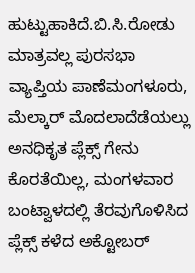ಹುಟ್ಟುಹಾಕಿದೆ.ಬಿ.ಸಿ.ರೋಡು ಮಾತ್ರವಲ್ಲ ಪುರಸಭಾ ವ್ಯಾಪ್ತಿಯ ಪಾಣೆಮಂಗಳೂರು, ಮೆಲ್ಕಾರ್ ಮೊದಲಾದೆಡೆಯಲ್ಲು ಅನಧಿಕೃತ ಪ್ಲೆಕ್ಸ್ ಗೇನು ಕೊರತೆಯಿಲ್ಲ, ಮಂಗಳವಾರ ಬಂಟ್ವಾಳದಲ್ಲಿ ತೆರವುಗೊಳಿಸಿದ ಪ್ಲೆಕ್ಸ್ ಕಳೆದ ಅಕ್ಟೋಬರ್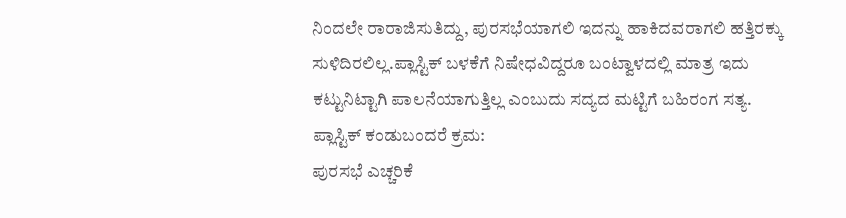ನಿಂದಲೇ ರಾರಾಜಿಸುತಿದ್ದು, ಪುರಸಭೆಯಾಗಲಿ ಇದನ್ನು ಹಾಕಿದವರಾಗಲಿ ಹತ್ತಿರಕ್ಕು ಸುಳಿದಿರಲಿಲ್ಲ.ಪ್ಲಾಸ್ಟಿಕ್ ಬಳಕೆಗೆ ನಿಷೇಧವಿದ್ದರೂ ಬಂಟ್ವಾಳದಲ್ಲಿ ಮಾತ್ರ ಇದು ಕಟ್ಟುನಿಟ್ಟಾಗಿ ಪಾಲನೆಯಾಗುತ್ತಿಲ್ಲ ಎಂಬುದು ಸದ್ಯದ ಮಟ್ಟಿಗೆ ಬಹಿರಂಗ ಸತ್ಯ.
ಪ್ಲಾಸ್ಟಿಕ್ ಕಂಡುಬಂದರೆ ಕ್ರಮ:
ಪುರಸಭೆ ಎಚ್ಚರಿಕೆ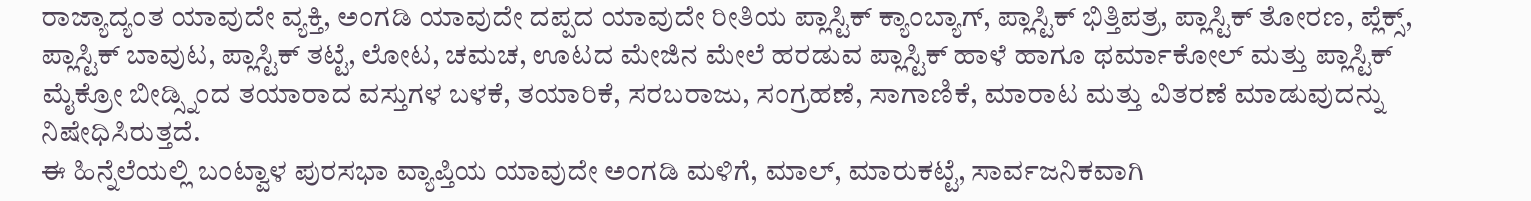ರಾಜ್ಯಾದ್ಯಂತ ಯಾವುದೇ ವ್ಯಕ್ತಿ, ಅಂಗಡಿ ಯಾವುದೇ ದಪ್ಪದ ಯಾವುದೇ ರೀತಿಯ ಪ್ಲಾಸ್ಟಿಕ್ ಕ್ಯಾಂಬ್ಯಾಗ್, ಪ್ಲಾಸ್ಟಿಕ್ ಭಿತ್ತಿಪತ್ರ, ಪ್ಲಾಸ್ಟಿಕ್ ತೋರಣ, ಪ್ಲೆಕ್ಸ್, ಪ್ಲಾಸ್ಟಿಕ್ ಬಾವುಟ, ಪ್ಲಾಸ್ಟಿಕ್ ತಟ್ಟೆ, ಲೋಟ, ಚಮಚ, ಊಟದ ಮೇಜಿನ ಮೇಲೆ ಹರಡುವ ಪ್ಲಾಸ್ಟಿಕ್ ಹಾಳೆ ಹಾಗೂ ಥರ್ಮಾಕೋಲ್ ಮತ್ತು ಪ್ಲಾಸ್ಟಿಕ್ ಮೈಕ್ರೋ ಬೀಡ್ಸ್ನಿಂದ ತಯಾರಾದ ವಸ್ತುಗಳ ಬಳಕೆ, ತಯಾರಿಕೆ, ಸರಬರಾಜು, ಸಂಗ್ರಹಣೆ, ಸಾಗಾಣಿಕೆ, ಮಾರಾಟ ಮತ್ತು ವಿತರಣೆ ಮಾಡುವುದನ್ನು ನಿಷೇಧಿಸಿರುತ್ತದೆ.
ಈ ಹಿನ್ನೆಲೆಯಲ್ಲಿ ಬಂಟ್ವಾಳ ಪುರಸಭಾ ವ್ಯಾಪ್ತಿಯ ಯಾವುದೇ ಅಂಗಡಿ ಮಳಿಗೆ, ಮಾಲ್, ಮಾರುಕಟ್ಟೆ, ಸಾರ್ವಜನಿಕವಾಗಿ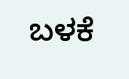ಬಳಕೆ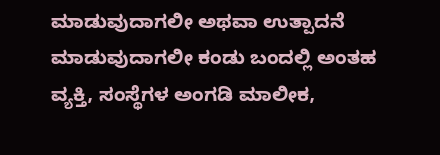ಮಾಡುವುದಾಗಲೀ ಅಥವಾ ಉತ್ಪಾದನೆ ಮಾಡುವುದಾಗಲೀ ಕಂಡು ಬಂದಲ್ಲಿ ಅಂತಹ ವ್ಯಕ್ತಿ, ಸಂಸ್ಥೆಗಳ ಅಂಗಡಿ ಮಾಲೀಕ,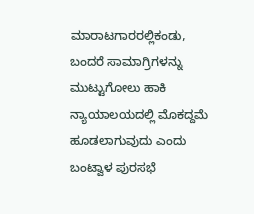ಮಾರಾಟಗಾರರಲ್ಲಿಕಂಡು, ಬಂದರೆ ಸಾಮಾಗ್ರಿಗಳನ್ನು ಮುಟ್ಟುಗೋಲು ಹಾಕಿ ನ್ಯಾಯಾಲಯದಲ್ಲಿ ಮೊಕದ್ದಮೆ ಹೂಡಲಾಗುವುದು ಎಂದು ಬಂಟ್ವಾಳ ಪುರಸಭೆ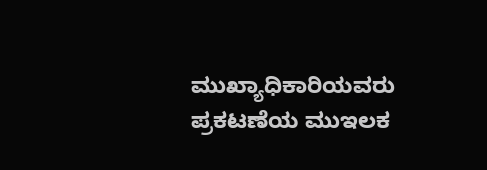ಮುಖ್ಯಾಧಿಕಾರಿಯವರು ಪ್ರಕಟಣೆಯ ಮುಇಲಕ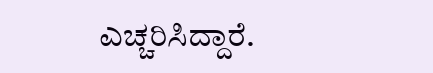ಎಚ್ಚರಿಸಿದ್ದಾರೆ.